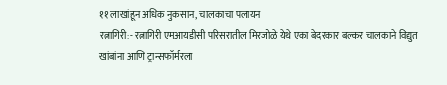११ लाखांहून अधिक नुकसान, चालकाचा पलायन
रत्नागिरी:- रत्नागिरी एमआयडीसी परिसरातील मिरजोळे येथे एका बेदरकार बल्कर चालकाने विद्युत खांबांना आणि ट्रान्सफॉर्मरला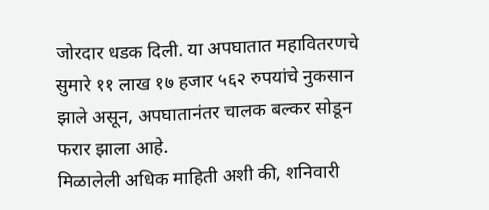जोरदार धडक दिली. या अपघातात महावितरणचे सुमारे ११ लाख १७ हजार ५६२ रुपयांचे नुकसान झाले असून, अपघातानंतर चालक बल्कर सोडून फरार झाला आहे.
मिळालेली अधिक माहिती अशी की, शनिवारी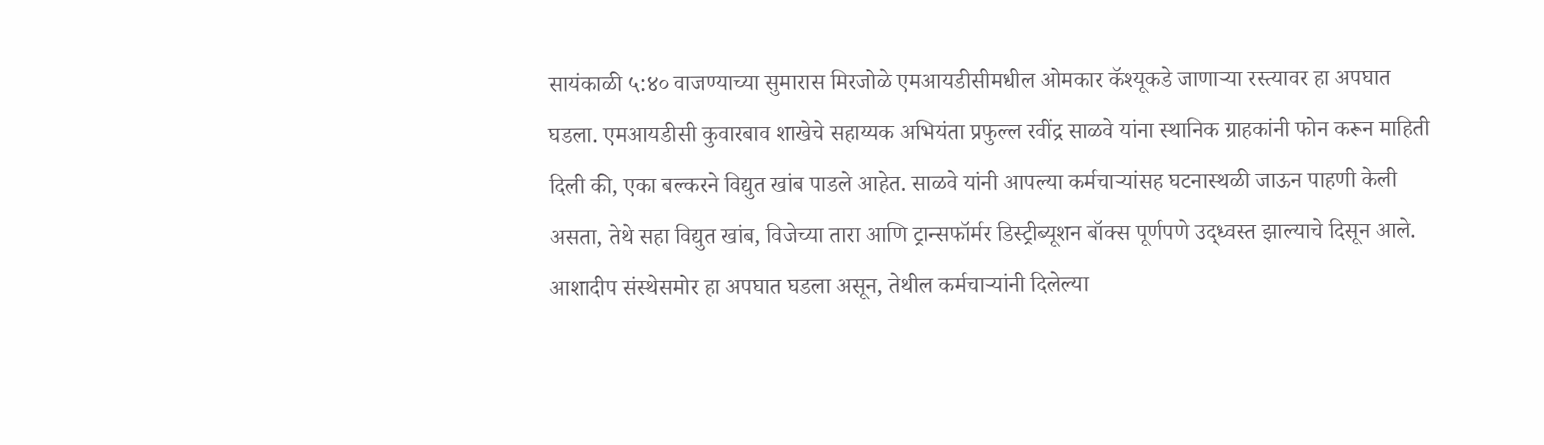सायंकाळी ५:४० वाजण्याच्या सुमारास मिरजोळे एमआयडीसीमधील ओमकार कॅश्यूकडे जाणाऱ्या रस्त्यावर हा अपघात घडला. एमआयडीसी कुवारबाव शाखेचे सहाय्यक अभियंता प्रफुल्ल रवींद्र साळवे यांना स्थानिक ग्राहकांनी फोन करून माहिती दिली की, एका बल्करने विद्युत खांब पाडले आहेत. साळवे यांनी आपल्या कर्मचाऱ्यांसह घटनास्थळी जाऊन पाहणी केली असता, तेथे सहा विद्युत खांब, विजेच्या तारा आणि ट्रान्सफॉर्मर डिस्ट्रीब्यूशन बॉक्स पूर्णपणे उद्ध्वस्त झाल्याचे दिसून आले.
आशादीप संस्थेसमोर हा अपघात घडला असून, तेथील कर्मचाऱ्यांनी दिलेल्या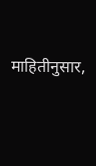माहितीनुसार,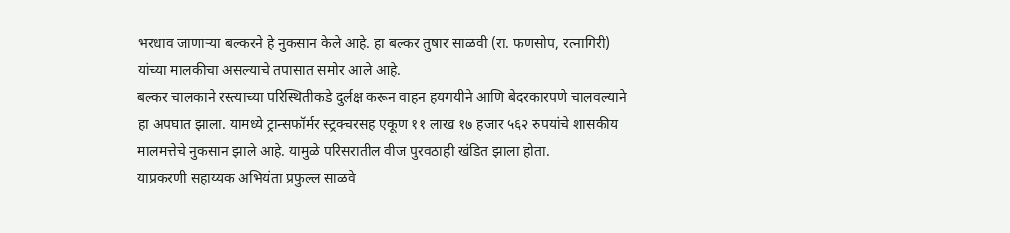भरधाव जाणाऱ्या बल्करने हे नुकसान केले आहे. हा बल्कर तुषार साळवी (रा. फणसोप, रत्नागिरी) यांच्या मालकीचा असल्याचे तपासात समोर आले आहे.
बल्कर चालकाने रस्त्याच्या परिस्थितीकडे दुर्लक्ष करून वाहन हयगयीने आणि बेदरकारपणे चालवल्याने हा अपघात झाला. यामध्ये ट्रान्सफॉर्मर स्ट्रक्चरसह एकूण ११ लाख १७ हजार ५६२ रुपयांचे शासकीय मालमत्तेचे नुकसान झाले आहे. यामुळे परिसरातील वीज पुरवठाही खंडित झाला होता.
याप्रकरणी सहाय्यक अभियंता प्रफुल्ल साळवे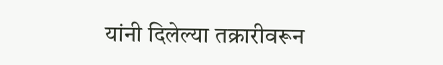यांनी दिलेल्या तक्रारीवरून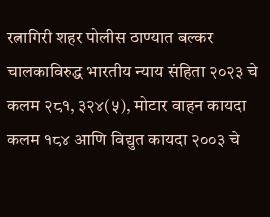रत्नागिरी शहर पोलीस ठाण्यात बल्कर चालकाविरुद्ध भारतीय न्याय संहिता २०२३ चे कलम २८१, ३२४(५), मोटार वाहन कायदा कलम १८४ आणि विद्युत कायदा २००३ चे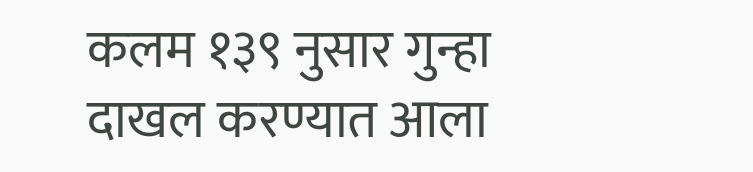कलम १३९ नुसार गुन्हा दाखल करण्यात आला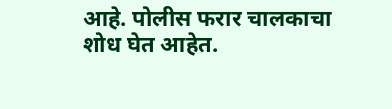आहे. पोलीस फरार चालकाचा शोध घेत आहेत.